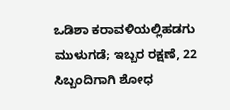ಒಡಿಶಾ ಕರಾವಳಿಯಲ್ಲಿಹಡಗು ಮುಳುಗಡೆ; ಇಬ್ಬರ ರಕ್ಷಣೆ, 22 ಸಿಬ್ಬಂದಿಗಾಗಿ ಶೋಧ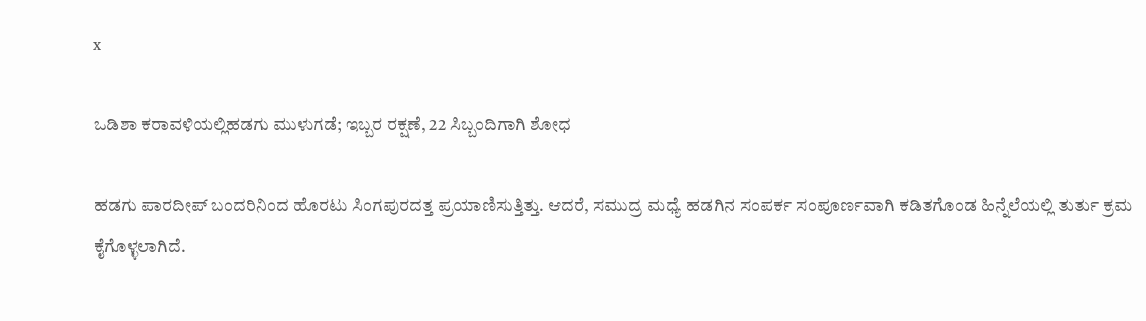x

ಒಡಿಶಾ ಕರಾವಳಿಯಲ್ಲಿಹಡಗು ಮುಳುಗಡೆ; ಇಬ್ಬರ ರಕ್ಷಣೆ, 22 ಸಿಬ್ಬಂದಿಗಾಗಿ ಶೋಧ

ಹಡಗು ಪಾರದೀಪ್ ಬಂದರಿನಿಂದ ಹೊರಟು ಸಿಂಗಪುರದತ್ತ ಪ್ರಯಾಣಿಸುತ್ತಿತ್ತು. ಆದರೆ, ಸಮುದ್ರ ಮಧ್ಯೆ ಹಡಗಿನ ಸಂಪರ್ಕ ಸಂಪೂರ್ಣವಾಗಿ ಕಡಿತಗೊಂಡ ಹಿನ್ನೆಲೆಯಲ್ಲಿ ತುರ್ತು ಕ್ರಮ ಕೈಗೊಳ್ಳಲಾಗಿದೆ.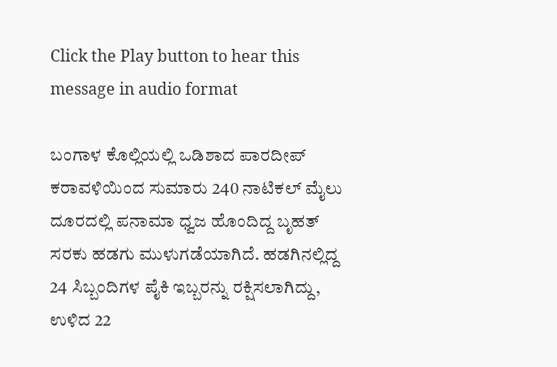Click the Play button to hear this message in audio format

ಬಂಗಾಳ ಕೊಲ್ಲಿಯಲ್ಲಿ ಒಡಿಶಾದ ಪಾರದೀಪ್ ಕರಾವಳಿಯಿಂದ ಸುಮಾರು 240 ನಾಟಿಕಲ್ ಮೈಲು ದೂರದಲ್ಲಿ ಪನಾಮಾ ಧ್ವಜ ಹೊಂದಿದ್ದ ಬೃಹತ್ ಸರಕು ಹಡಗು ಮುಳುಗಡೆಯಾಗಿದೆ. ಹಡಗಿನಲ್ಲಿದ್ದ 24 ಸಿಬ್ಬಂದಿಗಳ ಪೈಕಿ ಇಬ್ಬರನ್ನು ರಕ್ಷಿಸಲಾಗಿದ್ದು, ಉಳಿದ 22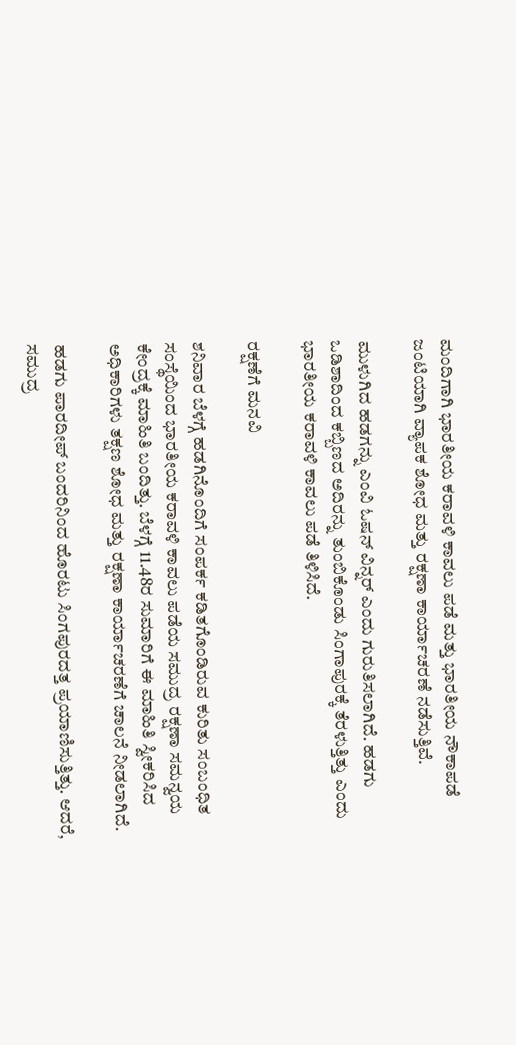ಮಂದಿಗಾಗಿ ಭಾರತೀಯ ಕರಾವಳಿ ಕಾವಲು ಪಡೆ ಮತ್ತು ಭಾರತೀಯ ನೌಕಾಪಡೆ ಜಂಟಿಯಾಗಿ ವ್ಯಾಪಕ ಶೋಧ ಮತ್ತು ರಕ್ಷಣಾ ಕಾರ್ಯಾಚರಣೆ ನಡೆಸುತ್ತಿವೆ.

ಮುಳುಗಿದ ಹಡಗನ್ನು ಎಂವಿ ಓಷನ್ ವಿನ್ನರ್ ಎಂದು ಗುರುತಿಸಲಾಗಿದೆ. ಹಡಗು ಒಡಿಶಾದಿಂದ ಕಬ್ಬಿಣದ ಅದಿರನ್ನು ತುಂಬಿಕೊಂಡು ಸಿಂಗಾಪುರಕ್ಕೆ ತೆರಳುತ್ತಿತ್ತು ಎಂದು ಭಾರತೀಯ ಕರಾವಳಿ ಕಾವಲು ಪಡೆ ತಿಳಿಸಿದೆ.

ರಕ್ಷಣೆಗೆ ಮನವಿ

ಶನಿವಾರ ಬೆಳಗ್ಗೆ ಹಡಗಿನೊಂದಿಗೆ ಸಂಪರ್ಕ ಕಡಿತಗೊಂಡಿರುವ ಕುರಿತು ಸಂಬಂಧಿತ ಸಂಸ್ಥೆಯಿಂದ ಭಾರತೀಯ ಕರಾವಳಿ ಕಾವಲು ಪಡೆಯ ಸಮುದ್ರ ರಕ್ಷಣಾ ಸಮನ್ವಯ ಕೇಂದ್ರಕ್ಕೆ ಮಾಹಿತಿ ಬಂದಿತ್ತು. ಬೆಳಗ್ಗೆ 11.48ರ ಸುಮಾರಿಗೆ ಈ ಮಾಹಿತಿ ಸ್ವೀಕರಿಸಿದ ಅಧಿಕಾರಿಗಳು ತಕ್ಷಣ ಶೋಧ ಮತ್ತು ರಕ್ಷಣಾ ಕಾರ್ಯಾಚರಣೆಗೆ ಚಾಲನೆ ನೀಡಲಾಗಿದೆ.

ಹಡಗು ಪಾರದೀಪ್ ಬಂದರಿನಿಂದ ಹೊರಟು ಸಿಂಗಪುರದತ್ತ ಪ್ರಯಾಣಿಸುತ್ತಿತ್ತು. ಆದರೆ, ಸಮುದ್ರ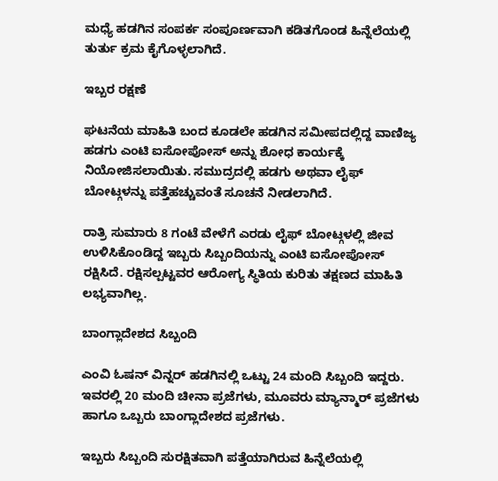ಮಧ್ಯೆ ಹಡಗಿನ ಸಂಪರ್ಕ ಸಂಪೂರ್ಣವಾಗಿ ಕಡಿತಗೊಂಡ ಹಿನ್ನೆಲೆಯಲ್ಲಿ ತುರ್ತು ಕ್ರಮ ಕೈಗೊಳ್ಳಲಾಗಿದೆ.

ಇಬ್ಬರ ರಕ್ಷಣೆ

ಘಟನೆಯ ಮಾಹಿತಿ ಬಂದ ಕೂಡಲೇ ಹಡಗಿನ ಸಮೀಪದಲ್ಲಿದ್ದ ವಾಣಿಜ್ಯ ಹಡಗು ಎಂಟಿ ಐಸೋಪೋಸ್ ಅನ್ನು ಶೋಧ ಕಾರ್ಯಕ್ಕೆ ನಿಯೋಜಿಸಲಾಯಿತು. ಸಮುದ್ರದಲ್ಲಿ ಹಡಗು ಅಥವಾ ಲೈಫ್ ಬೋಟ್ಗಳನ್ನು ಪತ್ತೆಹಚ್ಚುವಂತೆ ಸೂಚನೆ ನೀಡಲಾಗಿದೆ.

ರಾತ್ರಿ ಸುಮಾರು 8 ಗಂಟೆ ವೇಳೆಗೆ ಎರಡು ಲೈಫ್ ಬೋಟ್ಗಳಲ್ಲಿ ಜೀವ ಉಳಿಸಿಕೊಂಡಿದ್ದ ಇಬ್ಬರು ಸಿಬ್ಬಂದಿಯನ್ನು ಎಂಟಿ ಐಸೋಪೋಸ್ ರಕ್ಷಿಸಿದೆ. ರಕ್ಷಿಸಲ್ಪಟ್ಟವರ ಆರೋಗ್ಯ ಸ್ಥಿತಿಯ ಕುರಿತು ತಕ್ಷಣದ ಮಾಹಿತಿ ಲಭ್ಯವಾಗಿಲ್ಲ.

ಬಾಂಗ್ಲಾದೇಶದ ಸಿಬ್ಬಂದಿ

ಎಂವಿ ಓಷನ್ ವಿನ್ನರ್ ಹಡಗಿನಲ್ಲಿ ಒಟ್ಟು 24 ಮಂದಿ ಸಿಬ್ಬಂದಿ ಇದ್ದರು. ಇವರಲ್ಲಿ 20 ಮಂದಿ ಚೀನಾ ಪ್ರಜೆಗಳು, ಮೂವರು ಮ್ಯಾನ್ಮಾರ್ ಪ್ರಜೆಗಳು ಹಾಗೂ ಒಬ್ಬರು ಬಾಂಗ್ಲಾದೇಶದ ಪ್ರಜೆಗಳು.

ಇಬ್ಬರು ಸಿಬ್ಬಂದಿ ಸುರಕ್ಷಿತವಾಗಿ ಪತ್ತೆಯಾಗಿರುವ ಹಿನ್ನೆಲೆಯಲ್ಲಿ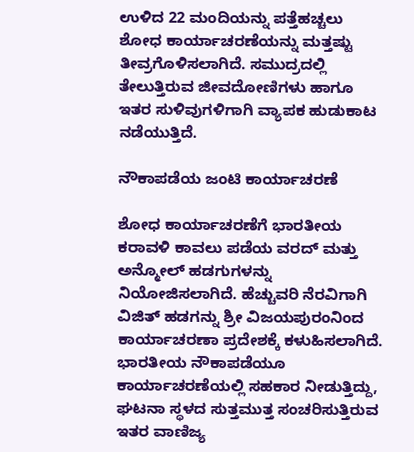ಉಳಿದ 22 ಮಂದಿಯನ್ನು ಪತ್ತೆಹಚ್ಚಲು ಶೋಧ ಕಾರ್ಯಾಚರಣೆಯನ್ನು ಮತ್ತಷ್ಟು ತೀವ್ರಗೊಳಿಸಲಾಗಿದೆ. ಸಮುದ್ರದಲ್ಲಿ ತೇಲುತ್ತಿರುವ ಜೀವದೋಣಿಗಳು ಹಾಗೂ ಇತರ ಸುಳಿವುಗಳಿಗಾಗಿ ವ್ಯಾಪಕ ಹುಡುಕಾಟ ನಡೆಯುತ್ತಿದೆ.

ನೌಕಾಪಡೆಯ ಜಂಟಿ ಕಾರ್ಯಾಚರಣೆ

ಶೋಧ ಕಾರ್ಯಾಚರಣೆಗೆ ಭಾರತೀಯ ಕರಾವಳಿ ಕಾವಲು ಪಡೆಯ ವರದ್ ಮತ್ತು ಅನ್ಮೋಲ್ ಹಡಗುಗಳನ್ನು ನಿಯೋಜಿಸಲಾಗಿದೆ. ಹೆಚ್ಚುವರಿ ನೆರವಿಗಾಗಿ ವಿಜಿತ್ ಹಡಗನ್ನು ಶ್ರೀ ವಿಜಯಪುರಂನಿಂದ ಕಾರ್ಯಾಚರಣಾ ಪ್ರದೇಶಕ್ಕೆ ಕಳುಹಿಸಲಾಗಿದೆ. ಭಾರತೀಯ ನೌಕಾಪಡೆಯೂ ಕಾರ್ಯಾಚರಣೆಯಲ್ಲಿ ಸಹಕಾರ ನೀಡುತ್ತಿದ್ದು, ಘಟನಾ ಸ್ಥಳದ ಸುತ್ತಮುತ್ತ ಸಂಚರಿಸುತ್ತಿರುವ ಇತರ ವಾಣಿಜ್ಯ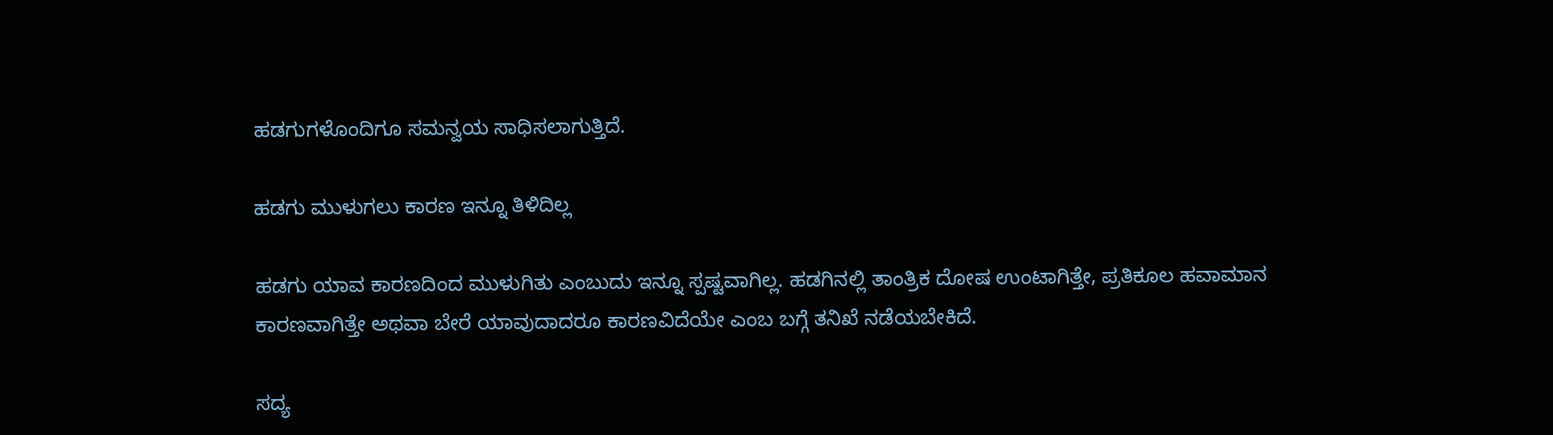ಹಡಗುಗಳೊಂದಿಗೂ ಸಮನ್ವಯ ಸಾಧಿಸಲಾಗುತ್ತಿದೆ.

ಹಡಗು ಮುಳುಗಲು ಕಾರಣ ಇನ್ನೂ ತಿಳಿದಿಲ್ಲ

ಹಡಗು ಯಾವ ಕಾರಣದಿಂದ ಮುಳುಗಿತು ಎಂಬುದು ಇನ್ನೂ ಸ್ಪಷ್ಟವಾಗಿಲ್ಲ. ಹಡಗಿನಲ್ಲಿ ತಾಂತ್ರಿಕ ದೋಷ ಉಂಟಾಗಿತ್ತೇ, ಪ್ರತಿಕೂಲ ಹವಾಮಾನ ಕಾರಣವಾಗಿತ್ತೇ ಅಥವಾ ಬೇರೆ ಯಾವುದಾದರೂ ಕಾರಣವಿದೆಯೇ ಎಂಬ ಬಗ್ಗೆ ತನಿಖೆ ನಡೆಯಬೇಕಿದೆ.

ಸದ್ಯ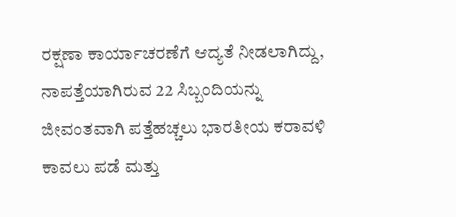ರಕ್ಷಣಾ ಕಾರ್ಯಾಚರಣೆಗೆ ಆದ್ಯತೆ ನೀಡಲಾಗಿದ್ದು, ನಾಪತ್ತೆಯಾಗಿರುವ 22 ಸಿಬ್ಬಂದಿಯನ್ನು ಜೀವಂತವಾಗಿ ಪತ್ತೆಹಚ್ಚಲು ಭಾರತೀಯ ಕರಾವಳಿ ಕಾವಲು ಪಡೆ ಮತ್ತು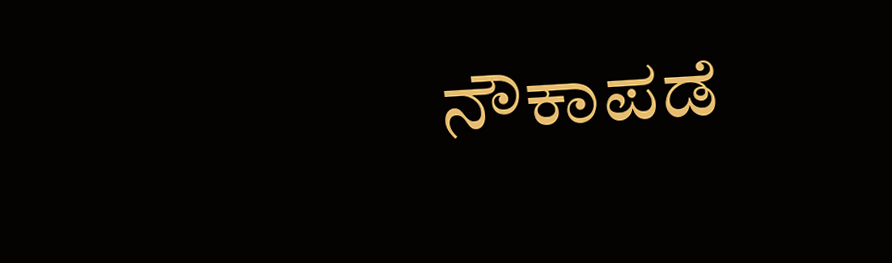ನೌಕಾಪಡೆ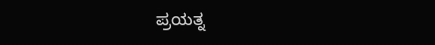ಪ್ರಯತ್ನ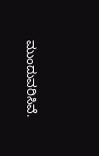ಮುಂದುವರಿಸಿವೆ.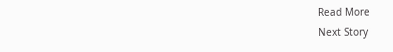Read More
Next Story